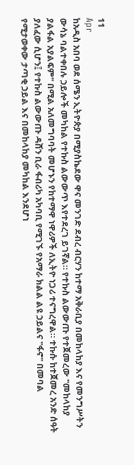11
Apr
ከአዲስ አበባ ወደ ሰሜን ኢትዮጵያ በሚያስኬደው ዋና መንገድ ደብረ ብርሃን ከተማ አቅራቢያ በመከላከያ እና የመንግሥትን ውሳኔ ባልተቀበሉ ኃይሎች መካከል የተኩስ ልውውጥ እየተደረገ ይገኛል። የተኩስ ልውውጡ የተጀመረው "መከላከያ ያልፋል አያልፍም" በሚል አለመግባባት መሆኑን የከተማዋ ነዋሪዎች ለኢትዮ ነጋሪ ተናግረዋል። ተኩሱ ከተጀመረ አንድ ሰዓት ያለፈው ሲሆን፤ የተኩስ ልውውጡ ዳሸን ቢራ ፋብሪካ አካባቢ የሚገኙ የአማራ ክልል ልዩ ኃይልና "ፋኖ" በመባል የሚታወቀው ታጣቂ ኃይል እና በመከላከያ መካከል እንደሆነ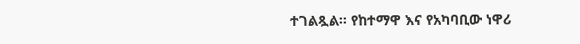ተገልጿል፡፡ የከተማዋ እና የአካባቢው ነዋሪ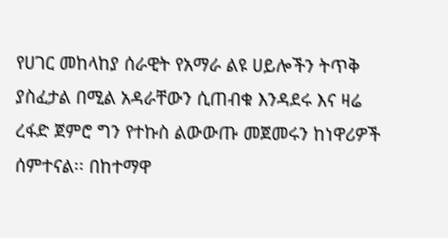የሀገር መከላከያ ሰራዊት የአማራ ልዩ ሀይሎችን ትጥቅ ያስፈታል በሚል አዳራቸውን ሲጠብቁ እንዳደሩ እና ዛሬ ረፋድ ጀምሮ ግን የተኩስ ልውውጡ መጀመሩን ከነዋሪዎች ሰምተናል፡፡ በከተማዋ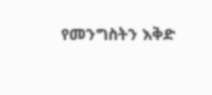የመንግስትን እቅድ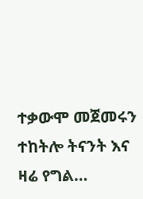ተቃውሞ መጀመሩን ተከትሎ ትናንት እና ዛሬ የግል…